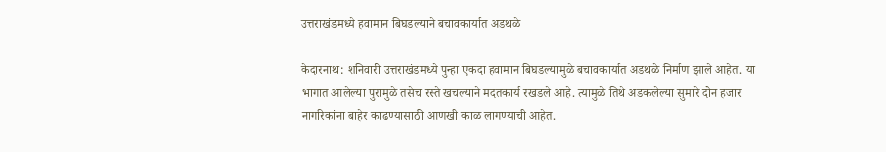उत्तराखंडमध्ये हवामान बिघडल्याने बचावकार्यात अडथळे

केदारनाथ: शनिवारी उत्तराखंडमध्ये पुन्हा एकदा हवामान बिघडल्यामुळे बचावकार्यात अडथळे निर्माण झाले आहेत. या भागात आलेल्या पुरामुळे तसेच रस्ते खचल्याने मदतकार्य रखडले आहे. त्यामुळे तिथे अडकलेल्या सुमारे दोन हजार नागरिकांना बाहेर काढण्यासाठी आणखी काळ लागण्याची आहेत.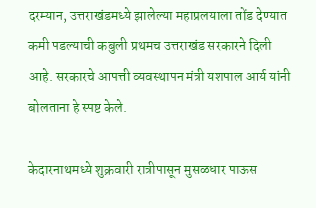दरम्यान, उत्तराखंडमध्ये झालेल्या महाप्रलयाला तोंड देण्यात कमी पडल्याची कबुली प्रथमच उत्तराखंड सरकारने दिली आहे. सरकारचे आपत्ती व्यवस्थापन मंत्री यशपाल आर्य यांनी बोलताना हे स्पष्ट केले.

केदारनाथमध्ये शुक्रवारी रात्रीपासून मुसळधार पाऊस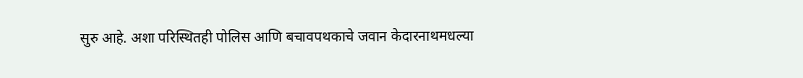सुरु आहे. अशा परिस्थितही पोलिस आणि बचावपथकाचे जवान केदारनाथमधल्या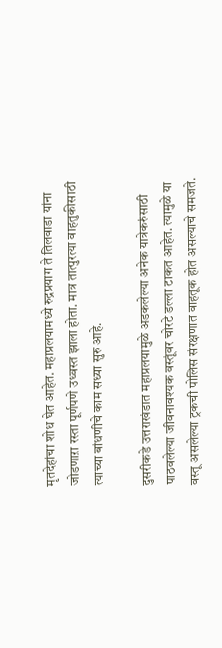मृतदेहांचा शोध घेत आहेत. महाप्रलयामध्ये रुद्रप्रयाग ते तिलवाडा यांना जोडणाऱा रस्ता पूर्णपणे उध्वस्त झाला होता. मात्र तात्पुरत्या वाहतुकीसाठी त्याच्या बांधणीचे काम सध्या सुरु आहे.

दुसरीकडे उत्तराखंडात महाप्रलयामुळे अडकलेल्या अनेक यात्रेकरुंसाठी पाठवलेल्या जीवनावश्यक वस्तूंवर चोरटे डल्ला टाकत आहेत. त्यामुळे या वस्तू असलेल्या ट्रकची पोलिस संरक्षणात वाहतूक होत असल्याचे समजते.